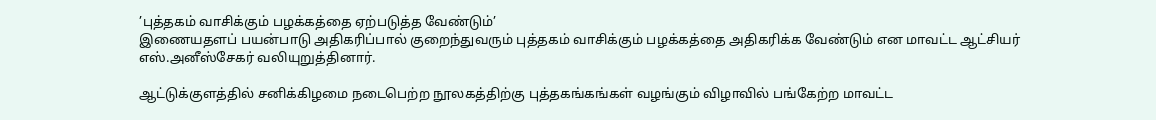’புத்தகம் வாசிக்கும் பழக்கத்தை ஏற்படுத்த வேண்டும்’
இணையதளப் பயன்பாடு அதிகரிப்பால் குறைந்துவரும் புத்தகம் வாசிக்கும் பழக்கத்தை அதிகரிக்க வேண்டும் என மாவட்ட ஆட்சியர் எஸ்.அனீஸ்சேகர் வலியுறுத்தினார்.

ஆட்டுக்குளத்தில் சனிக்கிழமை நடைபெற்ற நூலகத்திற்கு புத்தகங்கங்கள் வழங்கும் விழாவில் பங்கேற்ற மாவட்ட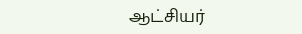ஆட்சியர்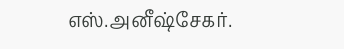எஸ்.அனீஷ்சேகர்.